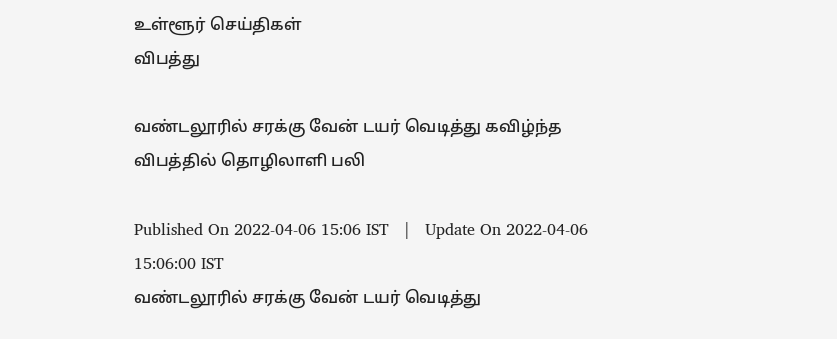உள்ளூர் செய்திகள்
விபத்து

வண்டலூரில் சரக்கு வேன் டயர் வெடித்து கவிழ்ந்த விபத்தில் தொழிலாளி பலி

Published On 2022-04-06 15:06 IST   |   Update On 2022-04-06 15:06:00 IST
வண்டலூரில் சரக்கு வேன் டயர் வெடித்து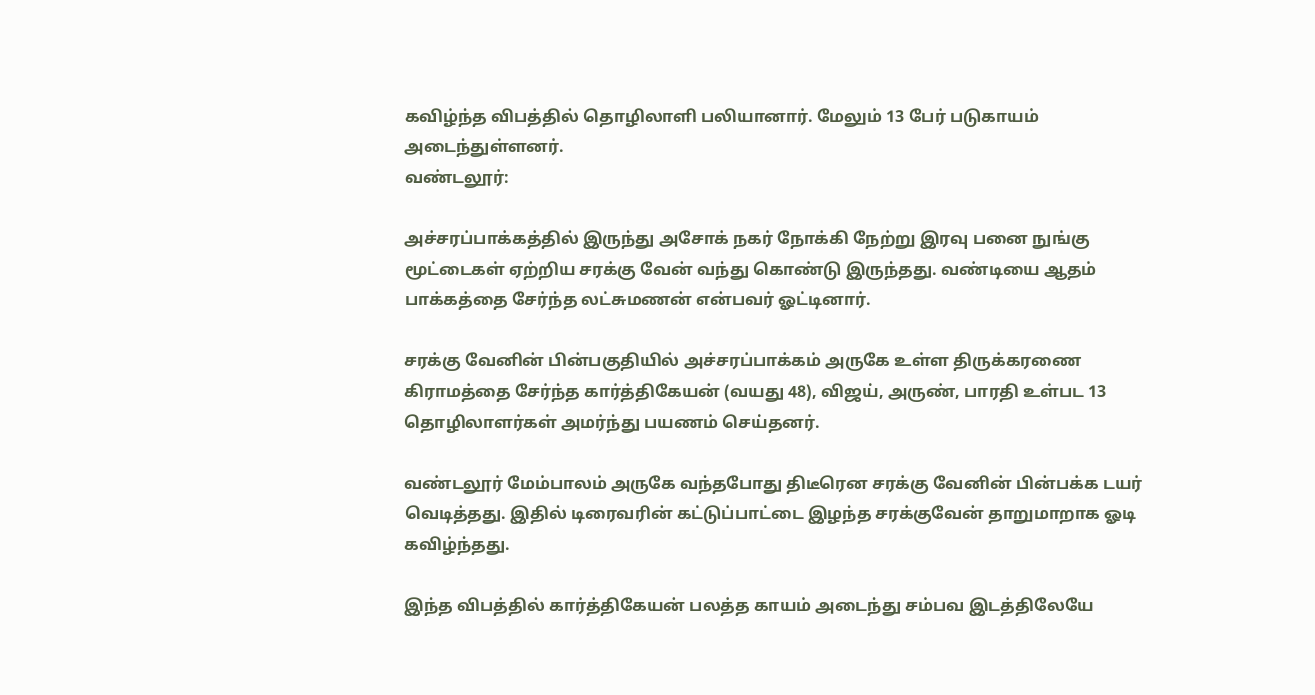கவிழ்ந்த விபத்தில் தொழிலாளி பலியானார். மேலும் 13 பேர் படுகாயம் அடைந்துள்ளனர்.
வண்டலூர்:

அச்சரப்பாக்கத்தில் இருந்து அசோக் நகர் நோக்கி நேற்று இரவு பனை நுங்கு மூட்டைகள் ஏற்றிய சரக்கு வேன் வந்து கொண்டு இருந்தது. வண்டியை ஆதம் பாக்கத்தை சேர்ந்த லட்சுமணன் என்பவர் ஓட்டினார்.

சரக்கு வேனின் பின்பகுதியில் அச்சரப்பாக்கம் அருகே உள்ள திருக்கரணை கிராமத்தை சேர்ந்த கார்த்திகேயன் (வயது 48), விஜய், அருண், பாரதி உள்பட 13 தொழிலாளர்கள் அமர்ந்து பயணம் செய்தனர்.

வண்டலூர் மேம்பாலம் அருகே வந்தபோது திடீரென சரக்கு வேனின் பின்பக்க டயர் வெடித்தது. இதில் டிரைவரின் கட்டுப்பாட்டை இழந்த சரக்குவேன் தாறுமாறாக ஓடி கவிழ்ந்தது.

இந்த விபத்தில் கார்த்திகேயன் பலத்த காயம் அடைந்து சம்பவ இடத்திலேயே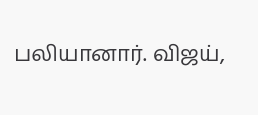பலியானார். விஜய்,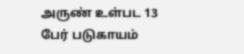அருண் உள்பட 13 பேர் படுகாயம்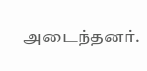அடைந்தனர்.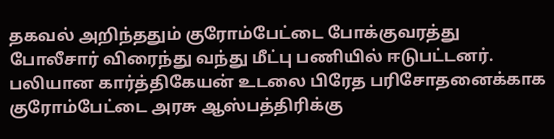தகவல் அறிந்ததும் குரோம்பேட்டை போக்குவரத்து போலீசார் விரைந்து வந்து மீட்பு பணியில் ஈடுபட்டனர். பலியான கார்த்திகேயன் உடலை பிரேத பரிசோதனைக்காக குரோம்பேட்டை அரசு ஆஸ்பத்திரிக்கு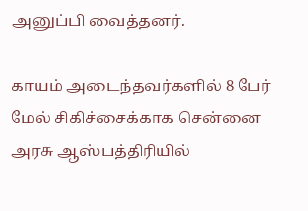அனுப்பி வைத்தனர்.

காயம் அடைந்தவர்களில் 8 பேர் மேல் சிகிச்சைக்காக சென்னை அரசு ஆஸ்பத்திரியில்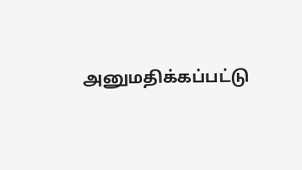அனுமதிக்கப்பட்டு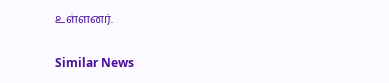உள்ளனர்.

Similar News